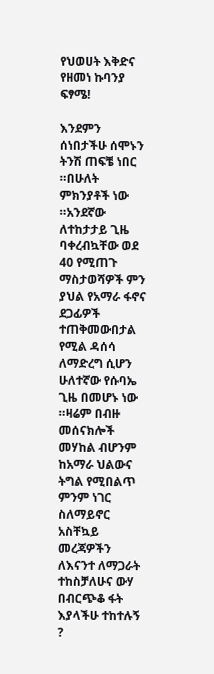የህወሀት እቅድና የዘመነ ኩባንያ ፍፃሜ!

እንደምን ሰነበታችሁ ሰሞኑን ትንሽ ጠፍቼ ነበር ።በሁለት ምክንያቶች ነው ።አንደኛው ለተከታታይ ጊዜ ባቀረብኳቸው ወደ 40 የሚጠጉ ማስታወሻዎች ምን ያህል የአማራ ፋኖና ደጋፊዎች ተጠቅመውበታል የሚል ዳሰሳ ለማድረግ ሲሆን ሁለተኛው የሱባኤ ጊዜ በመሆኑ ነው ።ዛሬም በብዙ መሰናክሎች መሃከል ብሆንም ከአማራ ህልውና ትግል የሚበልጥ ምንም ነገር ስለማይኖር አስቸኳይ መረጃዎችን ለእናንተ ለማጋራት ተከስቻለሁና ውሃ በብርጭቆ ፋት እያላችሁ ተከተሉኝ ?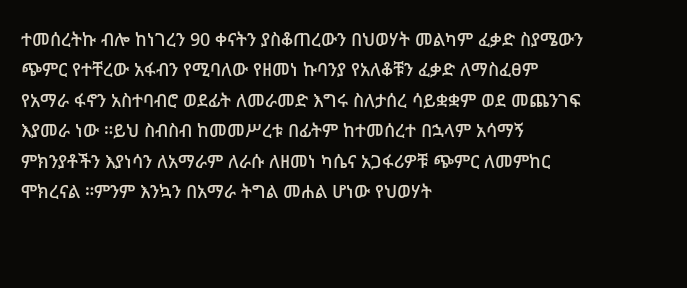ተመሰረትኩ ብሎ ከነገረን 90 ቀናትን ያስቆጠረውን በህወሃት መልካም ፈቃድ ስያሜውን ጭምር የተቸረው አፋብን የሚባለው የዘመነ ኩባንያ የአለቆቹን ፈቃድ ለማስፈፀም የአማራ ፋኖን አስተባብሮ ወደፊት ለመራመድ እግሩ ስለታሰረ ሳይቋቋም ወደ መጨንገፍ እያመራ ነው ።ይህ ስብስብ ከመመሥረቱ በፊትም ከተመሰረተ በኋላም አሳማኝ ምክንያቶችን እያነሳን ለአማራም ለራሱ ለዘመነ ካሴና አጋፋሪዎቹ ጭምር ለመምከር ሞክረናል ።ምንም እንኳን በአማራ ትግል መሐል ሆነው የህወሃት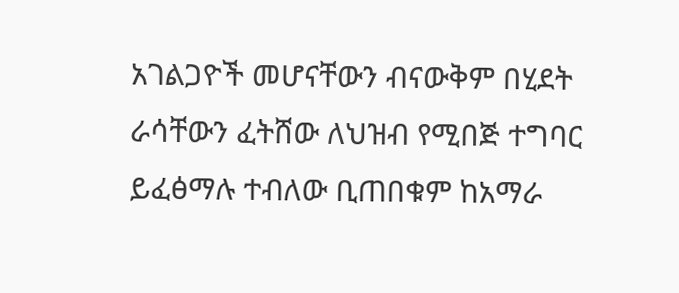አገልጋዮች መሆናቸውን ብናውቅም በሂደት ራሳቸውን ፈትሸው ለህዝብ የሚበጅ ተግባር ይፈፅማሉ ተብለው ቢጠበቁም ከአማራ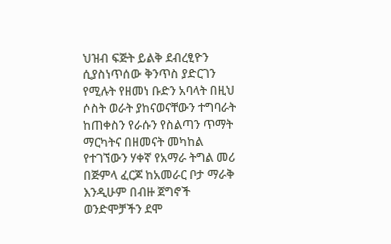ህዝብ ፍጅት ይልቅ ደብረፂዮን ሲያስነጥሰው ቅንጥስ ያድርገን የሚሉት የዘመነ ቡድን አባላት በዚህ ሶስት ወራት ያከናወናቸውን ተግባራት ከጠቀስን የራሱን የስልጣን ጥማት ማርካትና በዘመናት መካከል የተገኘውን ሃቀኛ የአማራ ትግል መሪ በጅምላ ፈርጆ ከአመራር ቦታ ማራቅ እንዲሁም በብዙ ጀግኖች ወንድሞቻችን ደሞ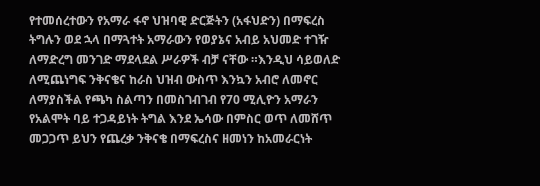የተመሰረተውን የአማራ ፋኖ ህዝባዊ ድርጅትን (አፋህድን) በማፍረስ ትግሉን ወደ ኋላ በማጓተት አማራውን የወያኔና አብይ አህመድ ተገዥ ለማድረግ መንገድ ማደላደል ሥራዎች ብቻ ናቸው ።እንዲህ ሳይወለድ ለሚጨነግፍ ንቅናቄና ከራስ ህዝብ ውስጥ እንኳን አብሮ ለመኖር ለማያስችል የጫካ ስልጣን በመስገብገብ የ70 ሚሊዮን አማራን የአልሞት ባይ ተጋዳይነት ትግል እንደ ኤሳው በምስር ወጥ ለመሸጥ መጋጋጥ ይህን የጨረቃ ንቅናቄ በማፍረስና ዘመነን ከአመራርነት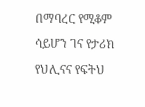በማባረር የሚቆም ሳይሆን ገና የታሪክ የህሊናና የፍትህ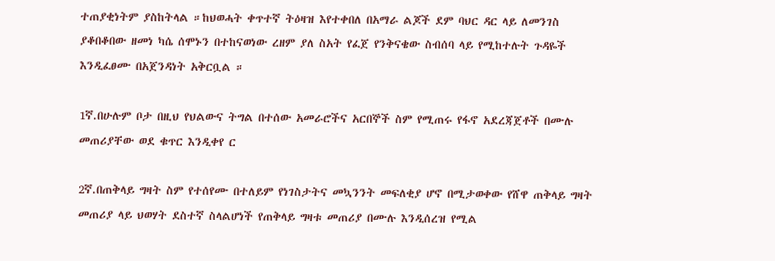ተጠያቂነትም ያስከትላል ።ከህወሓት ቀጥተኛ ትዕዛዝ እየተቀበለ በአማራ ልጆች ደም ባህር ዳር ላይ ለመንገስ ያቆበቆበው ዘመነ ካሴ ሰሞኑን በተከናወነው ረዘም ያለ ስአት የፈጀ የንቅናቄው ስብሰባ ላይ የሚከተሉት ጉዳዬች እንዲፈፀሙ በአጀንዳነት አቅርቧል ።

1ኛ.በሁሉም ቦታ በዚህ የህልውና ትግል በተሰው አመራሮችና አርበኞች ስም የሚጠሩ የፋኖ አደረጃጀቶች በሙሉ መጠሪያቸው ወደ ቁጥር እንዲቀየ ር

2ኛ.በጠቅላይ ግዛት ስም የተሰየሙ በተለይም የነገስታትና መኳንንት መፍለቂያ ሆኖ በሚታወቀው የሸዋ ጠቅላይ ግዛት መጠሪያ ላይ ህወሃት ደስተኛ ስላልሆነች የጠቅላይ ግዛቱ መጠሪያ በሙሉ እንዲሰረዝ የሚል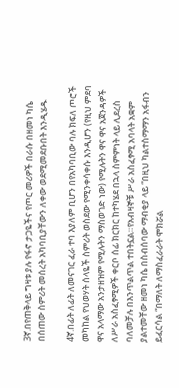3ኛ.በየጠቅላይ ግዛቱ ያሉ የፋኖ ታጋዬችና የጦር መሪዎች በራሱ በዘመነ ካሴ በሰጠው ስምሪት መሰረት አካባቢያቸውን ለቀው ወደሚመደቡበት እንዲሄዱ

4ኛ.በፊት ለፊት ለመናገር ፈራ ተባ እያለም ቢሆን በየአካባቢው ባሉ ክፍለ ጦሮች መካከል የህወሃት ሰላዬች ስምሪት ወስደው የሚንቀሳቀሱ እንዲሆን (የዚህ ምደባ ዋና አላማው አንታዘዝም የሚሉትን ማስወገድ ነው) የሚሉትን ዋና ዋና አጀንዳዎች ለሥራ አስፈፃሚዎች ቀርቦ ሰፊ ክርክር ከተካሄደ በኋላ ስምምነት ላይ ሊደረስ ባለመቻሉ በእንጥልጥል ተበትኗል።የአብዛኞቹ ሥራ አስፈፃሚ አባላት አቋም ያልተመቸው ዘመነ ካሴ በስብሰባው ማብቂያ ላይ “በዚህ ካልተስማማን አፋብን ይፈርሳል “በማለት ለማስፈራራት ሞክሯል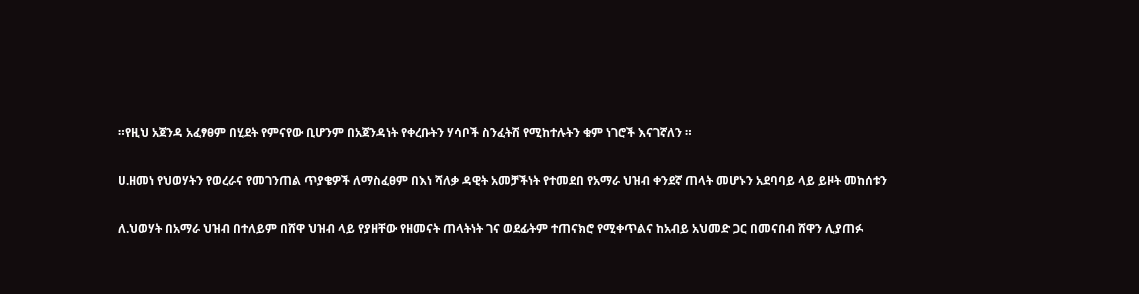።የዚህ አጀንዳ አፈፃፀም በሂደት የምናየው ቢሆንም በአጀንዳነት የቀረቡትን ሃሳቦች ስንፈትሽ የሚከተሉትን ቁም ነገሮች እናገኛለን ።

ሀ.ዘመነ የህወሃትን የወረራና የመገንጠል ጥያቄዎች ለማስፈፀም በእነ ሻለቃ ዳዊት አመቻችነት የተመደበ የአማራ ህዝብ ቀንደኛ ጠላት መሆኑን አደባባይ ላይ ይዞት መከሰቱን

ለ.ህወሃት በአማራ ህዝብ በተለይም በሸዋ ህዝብ ላይ የያዘቸው የዘመናት ጠላትነት ገና ወደፊትም ተጠናክሮ የሚቀጥልና ከአብይ አህመድ ጋር በመናበብ ሸዋን ሊያጠፉ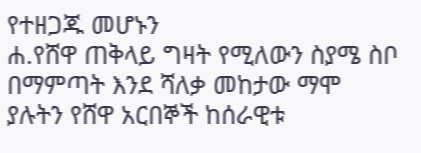የተዘጋጁ መሆኑን
ሐ.የሸዋ ጠቅላይ ግዛት የሚለውን ስያሜ ስቦ በማምጣት እንደ ሻለቃ መከታው ማሞ ያሉትን የሸዋ አርበኞች ከሰራዊቱ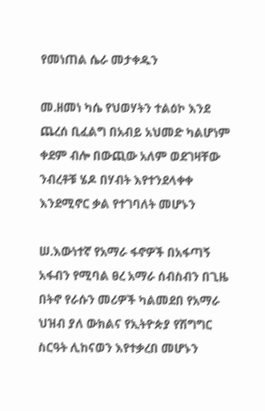የመነጠል ሴራ መታቀዱን

መ.ዘመነ ካሴ የህወሃትን ተልዕኮ እንደ ጨረሰ ቢፈልግ በአብይ አህመድ ካልሆነም ቀደም ብሎ በውጪው አለም ወደገዛቸው ንብረቶቹ ሄዶ በሃብት እየተንደላቀቀ እንደሚኖር ቃል የተገባለት መሆኑን

ሠ.እውነተኛ የአማራ ፋኖዎች በአፋጣኝ አፋብን የሚባል ፀረ አማራ ሰብስብን በጊዜ በትኖ የራሱን መሪዎች ካልመደበ የአማራ ህዝብ ያለ ውክልና የኢትዮጵያ የሽግግር ስርዓት ሊከናወን እየተቃረበ መሆኑን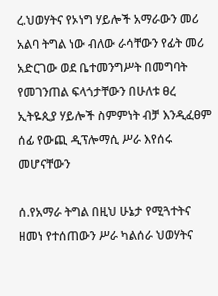ረ.ህወሃትና የኦነግ ሃይሎች አማራውን መሪ አልባ ትግል ነው ብለው ራሳቸውን የፊት መሪ አድርገው ወደ ቤተመንግሥት በመግባት የመገንጠል ፍላጎታቸውን በሁለቱ ፀረ ኢትዬጲያ ሃይሎች ስምምነት ብቻ እንዲፈፀም ሰፊ የውጪ ዲፕሎማሲ ሥራ እየሰሩ መሆናቸውን

ሰ.የአማራ ትግል በዚህ ሁኔታ የሚጓተትና ዘመነ የተሰጠውን ሥራ ካልሰራ ህወሃትና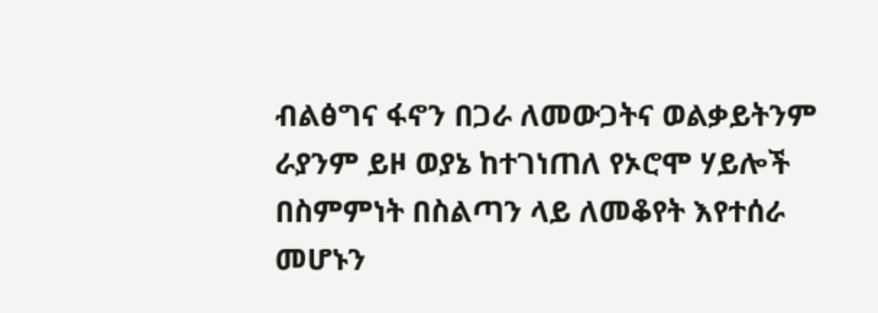ብልፅግና ፋኖን በጋራ ለመውጋትና ወልቃይትንም ራያንም ይዞ ወያኔ ከተገነጠለ የኦሮሞ ሃይሎች በስምምነት በስልጣን ላይ ለመቆየት እየተሰራ መሆኑን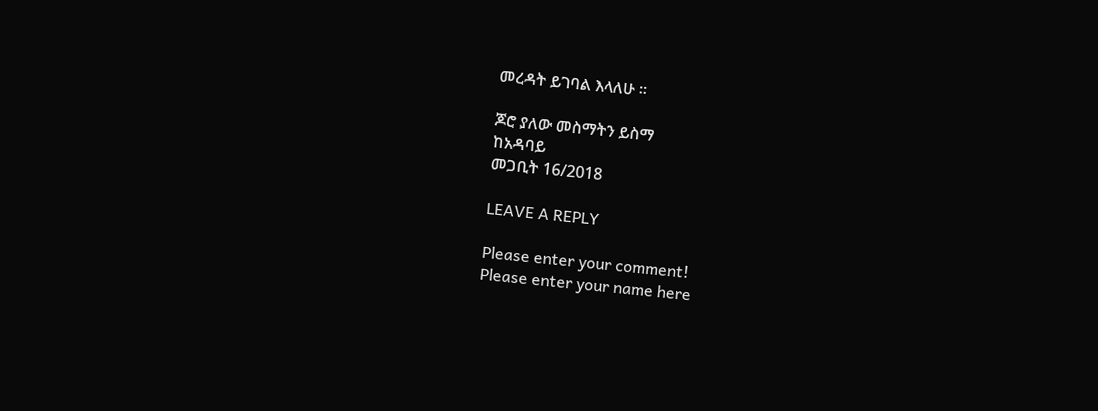መረዳት ይገባል እላለሁ ።

ጆሮ ያለው መስማትን ይስማ
ከአዳባይ
መጋቢት 16/2018

LEAVE A REPLY

Please enter your comment!
Please enter your name here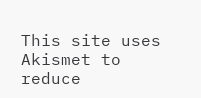This site uses Akismet to reduce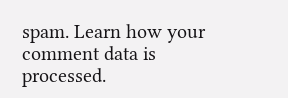spam. Learn how your comment data is processed.